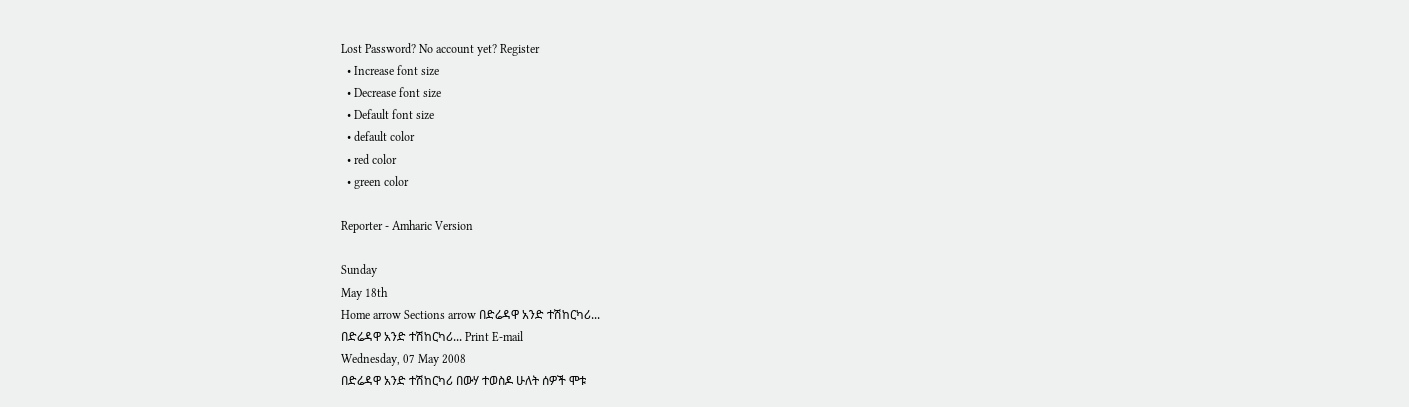Lost Password? No account yet? Register
  • Increase font size
  • Decrease font size
  • Default font size
  • default color
  • red color
  • green color

Reporter - Amharic Version

Sunday
May 18th
Home arrow Sections arrow በድሬዳዋ አንድ ተሽከርካሪ...
በድሬዳዋ አንድ ተሽከርካሪ... Print E-mail
Wednesday, 07 May 2008
በድሬዳዋ አንድ ተሽከርካሪ በውሃ ተወስዶ ሁለት ሰዎች ሞቱ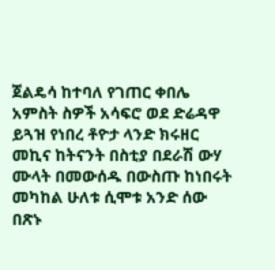ጀልዴሳ ከተባለ የገጠር ቀበሌ አምስት ስዎች አሳፍሮ ወደ ድሬዳዋ ይጓዝ የነበረ ቶዮታ ላንድ ክሩዘር መኪና ከትናንት በስቲያ በደራሽ ውሃ ሙላት በመውሰዱ በውስጡ ከነበሩት መካከል ሁለቱ ሲሞቱ አንድ ሰው በጽኑ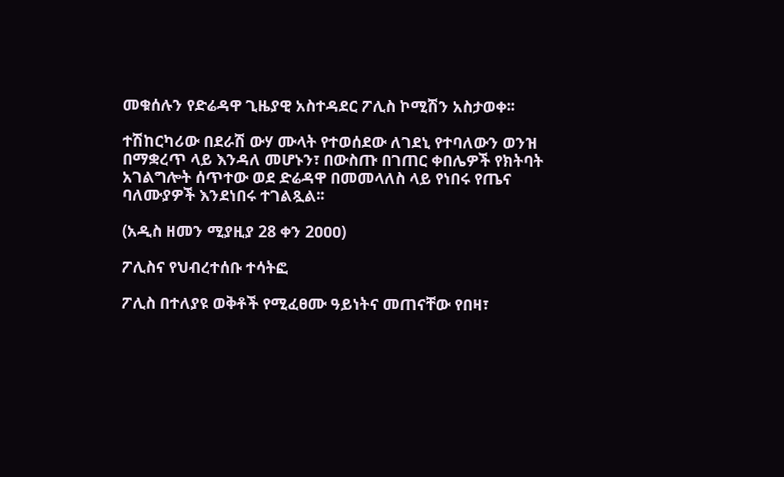መቁሰሉን የድሬዳዋ ጊዜያዊ አስተዳደር ፖሊስ ኮሚሽን አስታወቀ፡፡

ተሽከርካሪው በደራሽ ውሃ ሙላት የተወሰደው ለገደኒ የተባለውን ወንዝ በማቋረጥ ላይ እንዳለ መሆኑን፣ በውስጡ በገጠር ቀበሌዎች የክትባት አገልግሎት ሰጥተው ወደ ድሬዳዋ በመመላለስ ላይ የነበሩ የጤና ባለሙያዎች እንደነበሩ ተገልጿል፡፡

(አዲስ ዘመን ሚያዚያ 28 ቀን 2ዐዐዐ)

ፖሊስና የህብረተሰቡ ተሳትፎ

ፖሊስ በተለያዩ ወቅቶች የሚፈፀሙ ዓይነትና መጠናቸው የበዛ፣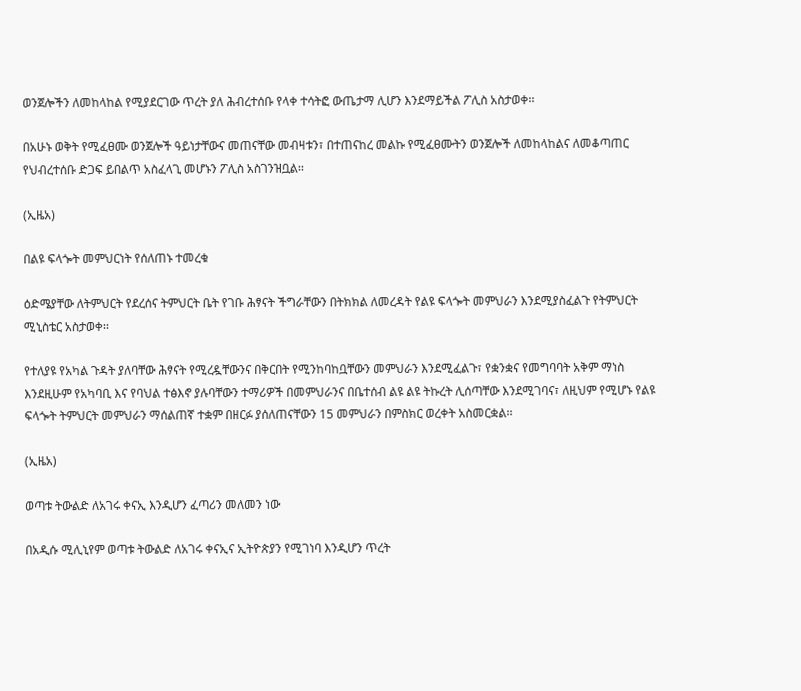ወንጀሎችን ለመከላከል የሚያደርገው ጥረት ያለ ሕብረተሰቡ የላቀ ተሳትፎ ውጤታማ ሊሆን እንደማይችል ፖሊስ አስታወቀ፡፡

በአሁኑ ወቅት የሚፈፀሙ ወንጀሎች ዓይነታቸውና መጠናቸው መብዛቱን፣ በተጠናከረ መልኩ የሚፈፀሙትን ወንጀሎች ለመከላከልና ለመቆጣጠር የህብረተሰቡ ድጋፍ ይበልጥ አስፈላጊ መሆኑን ፖሊስ አስገንዝቧል፡፡

(ኢዜአ)

በልዩ ፍላጐት መምህርነት የሰለጠኑ ተመረቁ

ዕድሜያቸው ለትምህርት የደረሰና ትምህርት ቤት የገቡ ሕፃናት ችግራቸውን በትክክል ለመረዳት የልዩ ፍላጐት መምህራን እንደሚያስፈልጉ የትምህርት ሚኒስቴር አስታወቀ፡፡

የተለያዩ የአካል ጉዳት ያለባቸው ሕፃናት የሚረዷቸውንና በቅርበት የሚንከባከቧቸውን መምህራን እንደሚፈልጉ፣ የቋንቋና የመግባባት አቅም ማነስ እንደዚሁም የአካባቢ እና የባህል ተፅእኖ ያሉባቸውን ተማሪዎች በመምህራንና በቤተሰብ ልዩ ልዩ ትኩረት ሊሰጣቸው እንደሚገባና፣ ለዚህም የሚሆኑ የልዩ ፍላጐት ትምህርት መምህራን ማሰልጠኛ ተቋም በዘርፉ ያሰለጠናቸውን 15 መምህራን በምስክር ወረቀት አስመርቋል፡፡

(ኢዜአ)

ወጣቱ ትውልድ ለአገሩ ቀናኢ እንዲሆን ፈጣሪን መለመን ነው

በአዲሱ ሚሊኒየም ወጣቱ ትውልድ ለአገሩ ቀናኢና ኢትዮጵያን የሚገነባ እንዲሆን ጥረት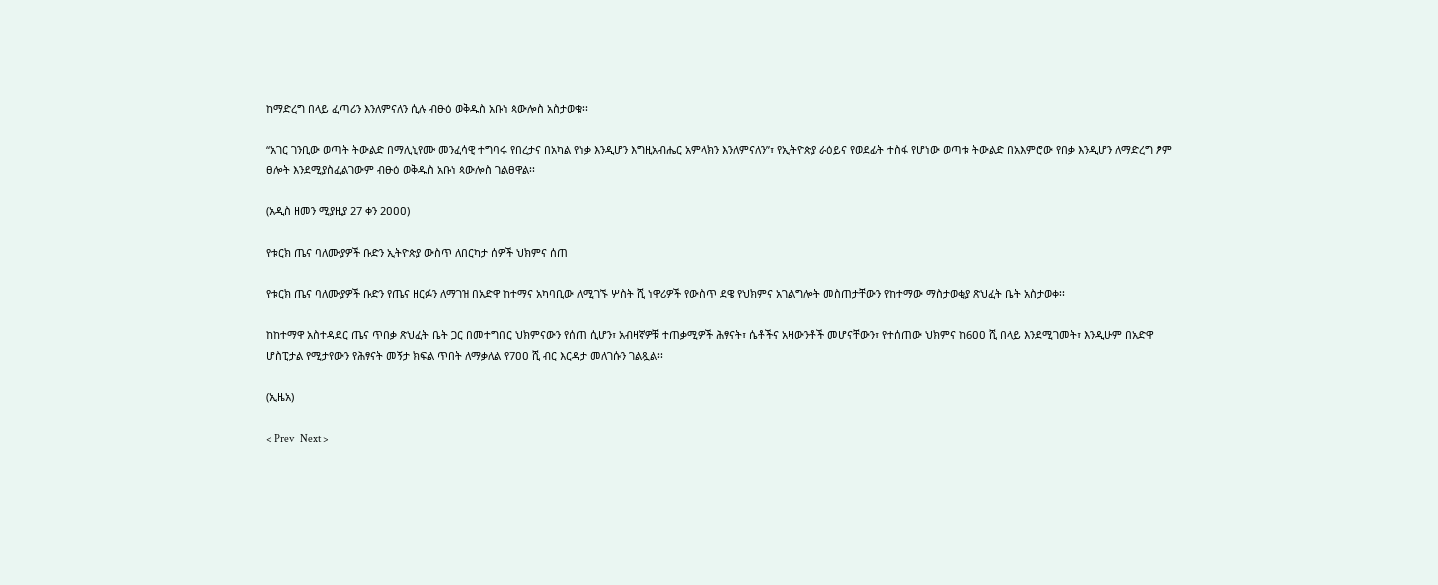ከማድረግ በላይ ፈጣሪን እንለምናለን ሲሉ ብፁዕ ወቅዱስ አቡነ ጳውሎስ አስታወቁ፡፡

“አገር ገንቢው ወጣት ትውልድ በማሊኒየሙ መንፈሳዊ ተግባሩ የበረታና በአካል የነቃ እንዲሆን እግዚአብሔር አምላክን እንለምናለን”፣ የኢትዮጵያ ራዕይና የወደፊት ተስፋ የሆነው ወጣቱ ትውልድ በአእምሮው የበቃ እንዲሆን ለማድረግ ፆም ፀሎት እንደሚያስፈልገውም ብፁዕ ወቅዱስ አቡነ ጳውሎስ ገልፀዋል፡፡

(አዲስ ዘመን ሚያዚያ 27 ቀን 2ዐዐዐ)

የቱርክ ጤና ባለሙያዎች ቡድን ኢትዮጵያ ውስጥ ለበርካታ ሰዎች ህክምና ሰጠ

የቱርክ ጤና ባለሙያዎች ቡድን የጤና ዘርፉን ለማገዝ በአድዋ ከተማና አካባቢው ለሚገኙ ሦስት ሺ ነዋሪዎች የውስጥ ደዌ የህክምና አገልግሎት መስጠታቸውን የከተማው ማስታወቂያ ጽህፈት ቤት አስታወቀ፡፡

ከከተማዋ አስተዳደር ጤና ጥበቃ ጽህፈት ቤት ጋር በመተግበር ህክምናውን የሰጠ ሲሆን፣ አብዛኛዎቹ ተጠቃሚዎች ሕፃናት፣ ሴቶችና አዛውንቶች መሆናቸውን፣ የተሰጠው ህክምና ከ6ዐዐ ሺ በላይ እንደሚገመት፣ እንዲሁም በአድዋ ሆስፒታል የሚታየውን የሕፃናት መኝታ ክፍል ጥበት ለማቃለል የ7ዐዐ ሺ ብር እርዳታ መለገሱን ገልጿል፡፡

(ኢዜአ)

< Prev   Next >